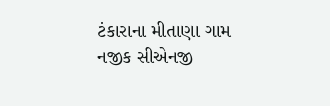ટંકારાના મીતાણા ગામ નજીક સીએનજી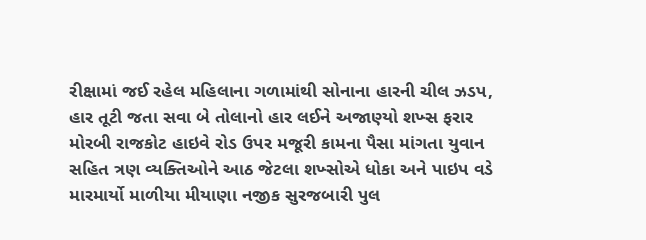રીક્ષામાં જઈ રહેલ મહિલાના ગળામાંથી સોનાના હારની ચીલ ઝડપ, હાર તૂટી જતા સવા બે તોલાનો હાર લઈને અજાણ્યો શખ્સ ફરાર મોરબી રાજકોટ હાઇવે રોડ ઉપર મજૂરી કામના પૈસા માંગતા યુવાન સહિત ત્રણ વ્યક્તિઓને આઠ જેટલા શખ્સોએ ધોકા અને પાઇપ વડે મારમાર્યો માળીયા મીયાણા નજીક સુરજબારી પુલ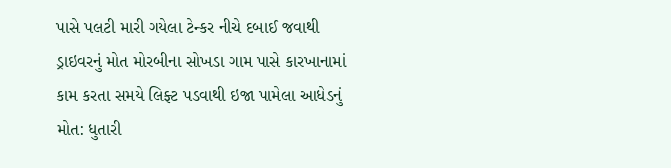પાસે પલટી મારી ગયેલા ટેન્કર નીચે દબાઈ જવાથી ડ્રાઇવરનું મોત મોરબીના સોખડા ગામ પાસે કારખાનામાં કામ કરતા સમયે લિફ્ટ પડવાથી ઇજા પામેલા આધેડનું મોત: ધુતારી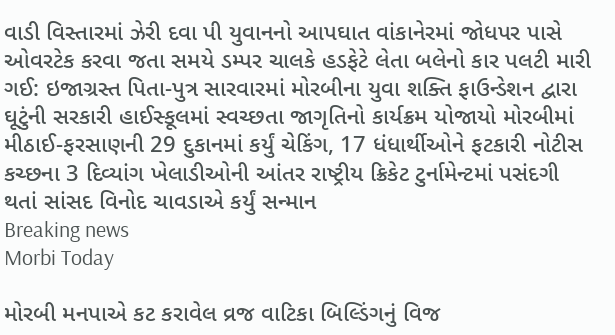વાડી વિસ્તારમાં ઝેરી દવા પી યુવાનનો આપઘાત વાંકાનેરમાં જોધપર પાસે ઓવરટેક કરવા જતા સમયે ડમ્પર ચાલકે હડફેટે લેતા બલેનો કાર પલટી મારી ગઈ: ઇજાગ્રસ્ત પિતા-પુત્ર સારવારમાં મોરબીના યુવા શક્તિ ફાઉન્ડેશન દ્વારા ઘૂટુંની સરકારી હાઈસ્કૂલમાં સ્વચ્છતા જાગૃતિનો કાર્યક્રમ યોજાયો મોરબીમાં મીઠાઈ-ફરસાણની 29 દુકાનમાં કર્યું ચેકિંગ, 17 ધંધાર્થીઓને ફટકારી નોટીસ કચ્છના 3 દિવ્યાંગ ખેલાડીઓની આંતર રાષ્ટ્રીય ક્રિકેટ ટુર્નામેન્ટમાં પસંદગી થતાં સાંસદ વિનોદ ચાવડાએ કર્યું સન્માન
Breaking news
Morbi Today

મોરબી મનપાએ કટ કરાવેલ વ્રજ વાટિકા બિલ્ડિંગનું વિજ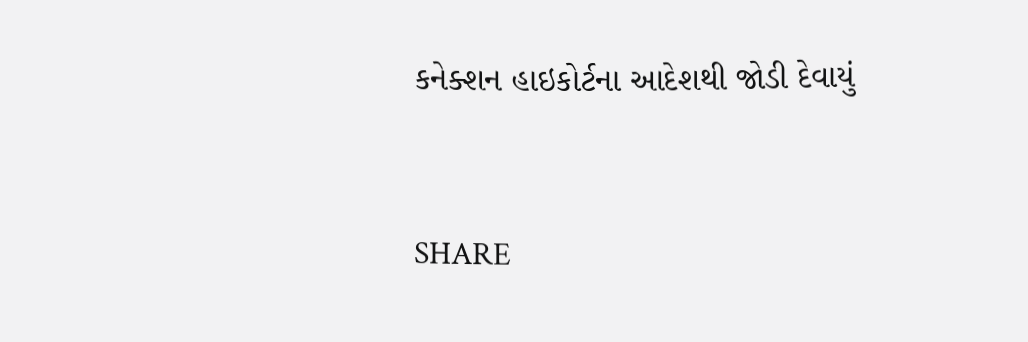કનેક્શન હાઇકોર્ટના આદેશથી જોડી દેવાયું


SHARE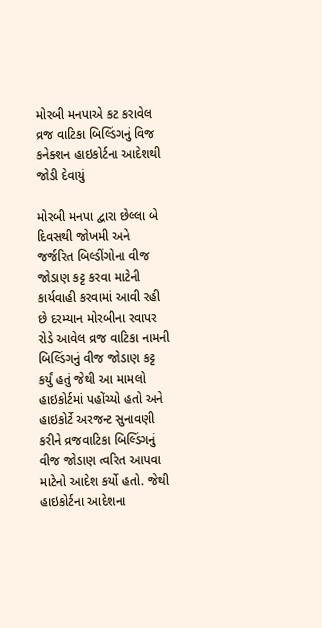મોરબી મનપાએ કટ કરાવેલ વ્રજ વાટિકા બિલ્ડિંગનું વિજ કનેક્શન હાઇકોર્ટના આદેશથી જોડી દેવાયું

મોરબી મનપા દ્વારા છેલ્લા બે દિવસથી જોખમી અને જર્જરિત બિલ્ડીંગોના વીજ જોડાણ કટ્ટ કરવા માટેની કાર્યવાહી કરવામાં આવી રહી છે દરમ્યાન મોરબીના રવાપર રોડે આવેલ વ્રજ વાટિકા નામની બિલ્ડિંગનું વીજ જોડાણ કટ્ટ કર્યું હતું જેથી આ મામલો હાઇકોર્ટમાં પહોંચ્યો હતો અને હાઇકોર્ટે અરજન્ટ સુનાવણી કરીને વ્રજવાટિકા બિલ્ડિંગનું વીજ જોડાણ ત્વરિત આપવા માટેનો આદેશ કર્યો હતો. જેથી હાઇકોર્ટના આદેશના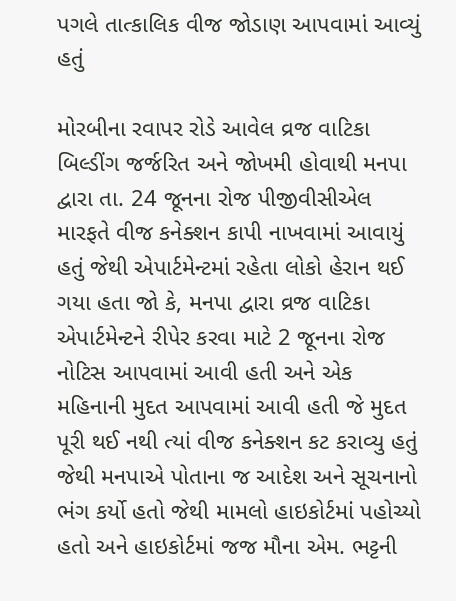પગલે તાત્કાલિક વીજ જોડાણ આપવામાં આવ્યું હતું

મોરબીના રવાપર રોડે આવેલ વ્રજ વાટિકા બિલ્ડીંગ જર્જરિત અને જોખમી હોવાથી મનપા દ્વારા તા. 24 જૂનના રોજ પીજીવીસીએલ મારફતે વીજ કનેક્શન કાપી નાખવામાં આવાયું હતું જેથી એપાર્ટમેન્ટમાં રહેતા લોકો હેરાન થઈ ગયા હતા જો કે, મનપા દ્વારા વ્રજ વાટિકા એપાર્ટમેન્ટને રીપેર કરવા માટે 2 જૂનના રોજ નોટિસ આપવામાં આવી હતી અને એક મહિનાની મુદત આપવામાં આવી હતી જે મુદત પૂરી થઈ નથી ત્યાં વીજ કનેક્શન કટ કરાવ્યુ હતું જેથી મનપાએ પોતાના જ આદેશ અને સૂચનાનો ભંગ કર્યો હતો જેથી મામલો હાઇકોર્ટમાં પહોચ્યો હતો અને હાઇકોર્ટમાં જજ મૌના એમ. ભટ્ટની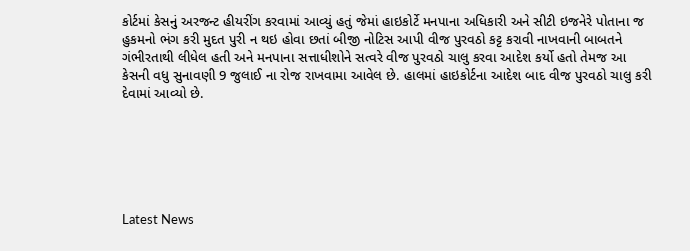કોર્ટમાં કેસનું અરજન્ટ હીયરીંગ કરવામાં આવ્યું હતું જેમાં હાઇકોર્ટે મનપાના અધિકારી અને સીટી ઇજનેરે પોતાના જ હુકમનો ભંગ કરી મુદત પુરી ન થઇ હોવા છતાં બીજી નોટિસ આપી વીજ પુરવઠો કટ્ટ કરાવી નાખવાની બાબતને ગંભીરતાથી લીધેલ હતી અને મનપાના સત્તાધીશોને સત્વરે વીજ પુરવઠો ચાલુ કરવા આદેશ કર્યો હતો તેમજ આ કેસની વધુ સુનાવણી 9 જુલાઈ ના રોજ રાખવામા આવેલ છે. હાલમાં હાઇકોર્ટના આદેશ બાદ વીજ પુરવઠો ચાલુ કરી દેવામાં આવ્યો છે.






Latest News